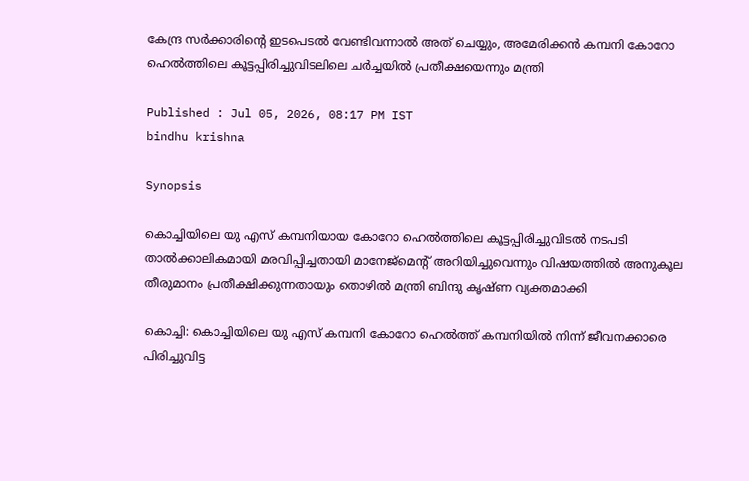കേന്ദ്ര സർക്കാരിന്‍റെ ഇടപെടൽ വേണ്ടിവന്നാൽ അത് ചെയ്യും, അമേരിക്കൻ കമ്പനി കോറോ ഹെൽത്തിലെ കൂട്ടപ്പിരിച്ചുവിടലിലെ ചർച്ചയിൽ പ്രതീക്ഷയെന്നും മന്ത്രി

Published : Jul 05, 2026, 08:17 PM IST
bindhu krishna

Synopsis

കൊച്ചിയിലെ യു എസ് കമ്പനിയായ കോറോ ഹെൽത്തിലെ കൂട്ടപ്പിരിച്ചുവിടൽ നടപടി താൽക്കാലികമായി മരവിപ്പിച്ചതായി മാനേജ്മെന്റ് അറിയിച്ചുവെന്നും വിഷയത്തിൽ അനുകൂല തീരുമാനം പ്രതീക്ഷിക്കുന്നതായും തൊഴിൽ മന്ത്രി ബിന്ദു കൃഷ്ണ വ്യക്തമാക്കി

കൊച്ചി: കൊച്ചിയിലെ യു എസ് കമ്പനി കോറോ ഹെൽത്ത് കമ്പനിയിൽ നിന്ന് ജീവനക്കാരെ പിരിച്ചുവിട്ട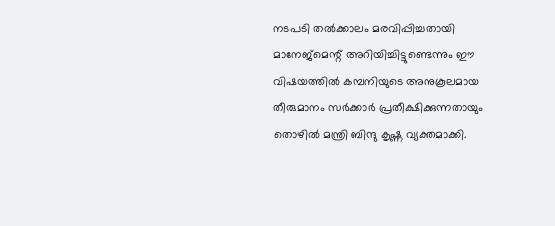നടപടി തൽക്കാലം മരവിപ്പിച്ചതായി മാനേജ്മെന്റ് അറിയിച്ചിട്ടുണ്ടെന്നും ഈ വിഷയത്തിൽ കമ്പനിയുടെ അനുകൂലമായ തീരുമാനം സർക്കാർ പ്രതീക്ഷിക്കുന്നതായും തൊഴിൽ മന്ത്രി ബിന്ദു കൃഷ്ണ വ്യക്തമാക്കി.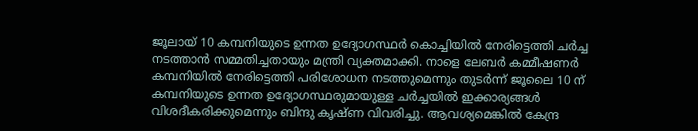ജൂലായ് 10 കമ്പനിയുടെ ഉന്നത ഉദ്യോഗസ്ഥർ കൊച്ചിയിൽ നേരിട്ടെത്തി ചർച്ച നടത്താൻ സമ്മതിച്ചതായും മന്ത്രി വ്യക്തമാക്കി. നാളെ ലേബർ കമ്മീഷണർ കമ്പനിയിൽ നേരിട്ടെത്തി പരിശോധന നടത്തുമെന്നും തുടർന്ന് ജൂലൈ 10 ന് കമ്പനിയുടെ ഉന്നത ഉദ്യോഗസ്ഥരുമായുള്ള ചർച്ചയിൽ ഇക്കാര്യങ്ങൾ വിശദീകരിക്കുമെന്നും ബിന്ദു കൃഷ്ണ വിവരിച്ചു. ആവശ്യമെങ്കിൽ കേന്ദ്ര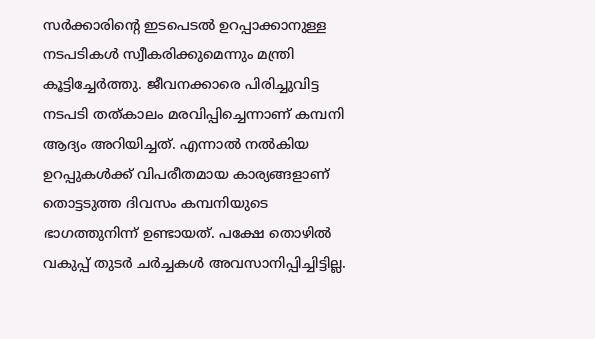സർക്കാരിന്റെ ഇടപെടൽ ഉറപ്പാക്കാനുള്ള നടപടികൾ സ്വീകരിക്കുമെന്നും മന്ത്രി കൂട്ടിച്ചേർത്തു. ജീവനക്കാരെ പിരിച്ചുവിട്ട നടപടി തത്കാലം മരവിപ്പിച്ചെന്നാണ് കമ്പനി ആദ്യം അറിയിച്ചത്. എന്നാൽ നൽകിയ ഉറപ്പുകൾക്ക് വിപരീതമായ കാര്യങ്ങളാണ് തൊട്ടടുത്ത ദിവസം കമ്പനിയുടെ ഭാഗത്തുനിന്ന് ഉണ്ടായത്. പക്ഷേ തൊഴിൽ വകുപ്പ് തുടർ ചർച്ചകൾ അവസാനിപ്പിച്ചിട്ടില്ല.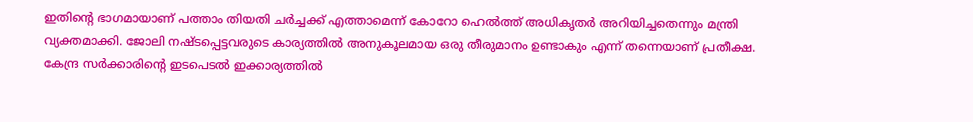ഇതിന്റെ ഭാഗമായാണ് പത്താം തിയതി ചർച്ചക്ക് എത്താമെന്ന് കോറോ ഹെൽത്ത് അധികൃതർ അറിയിച്ചതെന്നും മന്ത്രി വ്യക്തമാക്കി. ജോലി നഷ്ടപ്പെട്ടവരുടെ കാര്യത്തിൽ അനുകൂലമായ ഒരു തീരുമാനം ഉണ്ടാകും എന്ന് തന്നെയാണ് പ്രതീക്ഷ. കേന്ദ്ര സർക്കാരിന്‍റെ ഇടപെടൽ ഇക്കാര്യത്തിൽ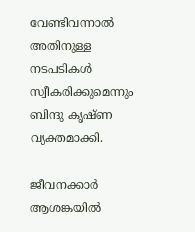വേണ്ടിവന്നാൽ അതിനുള്ള നടപടികൾ സ്വീകരിക്കുമെന്നും ബിന്ദു കൃഷ്ണ വ്യക്തമാക്കി.

ജീവനക്കാർ ആശങ്കയിൽ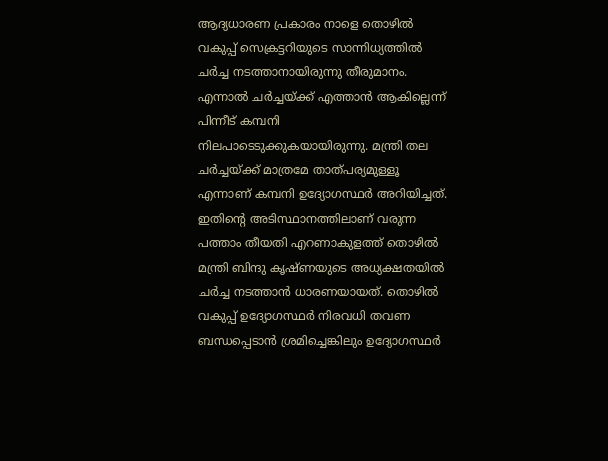ആദ്യധാരണ പ്രകാരം നാളെ തൊഴിൽ വകുപ്പ് സെക്രട്ടറിയുടെ സാന്നിധ്യത്തിൽ ചർച്ച നടത്താനായിരുന്നു തീരുമാനം. എന്നാൽ ചർച്ചയ്ക്ക് എത്താൻ ആകില്ലെന്ന് പിന്നീട് കമ്പനി നിലപാടെടുക്കുകയായിരുന്നു. മന്ത്രി തല ചർച്ചയ്ക്ക് മാത്രമേ താത്പര്യമുള്ളൂ എന്നാണ് കമ്പനി ഉദ്യോഗസ്ഥർ അറിയിച്ചത്. ഇതിന്‍റെ അടിസ്ഥാനത്തിലാണ് വരുന്ന പത്താം തീയതി എറണാകുളത്ത് തൊഴിൽ മന്ത്രി ബിന്ദു കൃഷ്ണയുടെ അധ്യക്ഷതയിൽ ചർച്ച നടത്താൻ ധാരണയായത്. തൊഴിൽ വകുപ്പ് ഉദ്യോഗസ്ഥർ നിരവധി തവണ ബന്ധപ്പെടാൻ ശ്രമിച്ചെങ്കിലും ഉദ്യോഗസ്ഥർ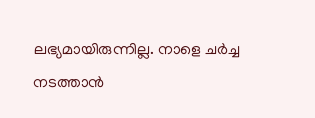ലഭ്യമായിരുന്നില്ല. നാളെ ചർച്ച നടത്താൻ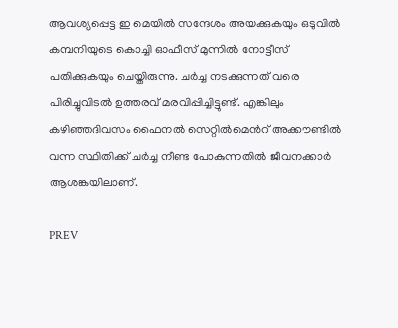ആവശ്യപ്പെട്ട ഇ മെയിൽ സന്ദേശം അയക്കുകയും ഒടുവിൽ കമ്പനിയുടെ കൊച്ചി ഓഫീസ് മുന്നിൽ നോട്ടീസ് പതിക്കുകയും ചെയ്തിരുന്നു. ചർച്ച നടക്കുന്നത് വരെ പിരിച്ചുവിടൽ ഉത്തരവ് മരവിപ്പിച്ചിട്ടുണ്ട്. എങ്കിലും കഴിഞ്ഞദിവസം ഫൈനൽ സെറ്റിൽമെൻറ് അക്കൗണ്ടിൽ വന്ന സ്ഥിതിക്ക് ചർച്ച നീണ്ട പോകുന്നതിൽ ജീവനക്കാർ ആശങ്കയിലാണ്.

PREV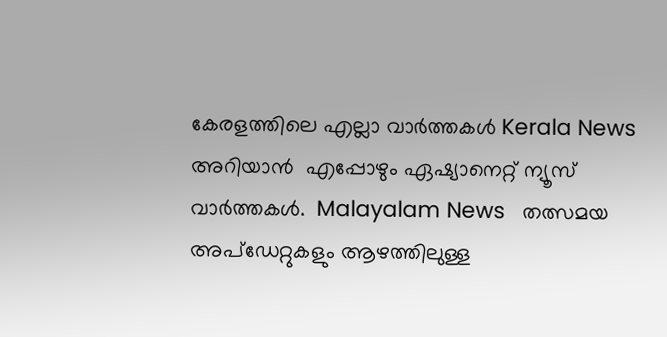കേരളത്തിലെ എല്ലാ വാർത്തകൾ Kerala News അറിയാൻ  എപ്പോഴും ഏഷ്യാനെറ്റ് ന്യൂസ് വാർത്തകൾ.  Malayalam News   തത്സമയ അപ്‌ഡേറ്റുകളും ആഴത്തിലുള്ള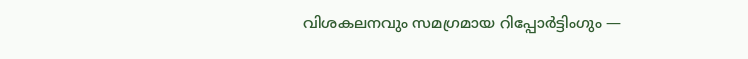വിശകലനവും സമഗ്രമായ റിപ്പോർട്ടിംഗും —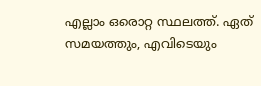എല്ലാം ഒരൊറ്റ സ്ഥലത്ത്. ഏത് സമയത്തും, എവിടെയും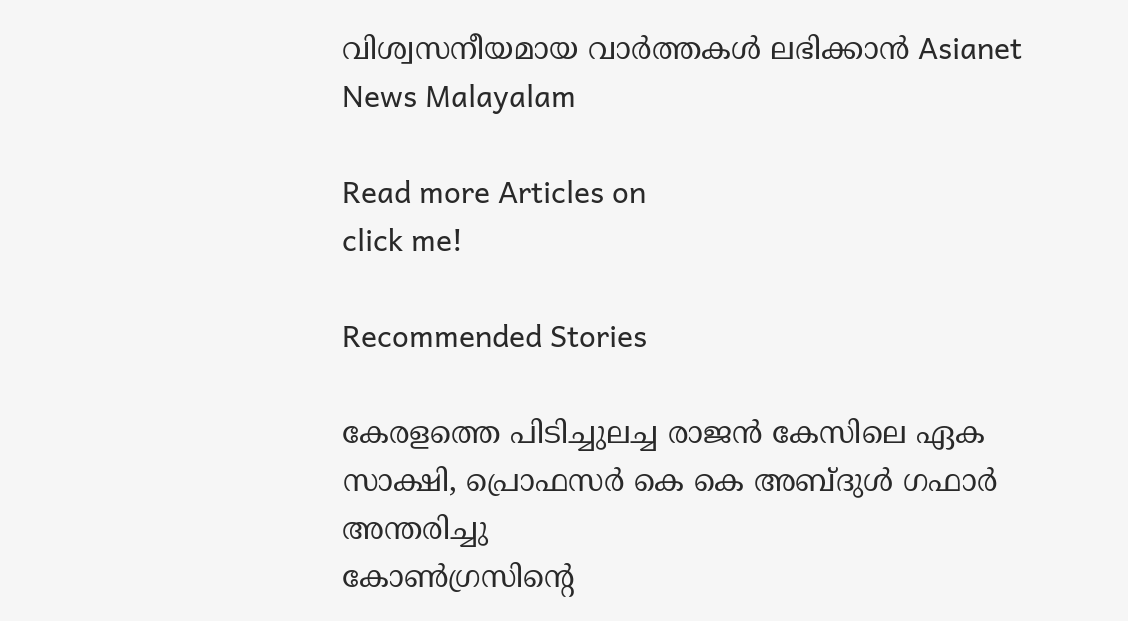വിശ്വസനീയമായ വാർത്തകൾ ലഭിക്കാൻ Asianet News Malayalam

Read more Articles on
click me!

Recommended Stories

കേരളത്തെ പിടിച്ചുലച്ച രാജന്‍ കേസിലെ ഏക സാക്ഷി, പ്രൊഫസർ കെ കെ അബ്ദുള്‍ ഗഫാര്‍ അന്തരിച്ചു
കോൺഗ്രസിന്‍റെ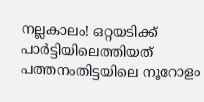നല്ലകാലം! ഒറ്റയടിക്ക് പാർട്ടിയിലെത്തിയത് പത്തനംതിട്ടയിലെ നൂറോളം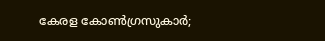കേരള കോൺഗ്രസുകാർ;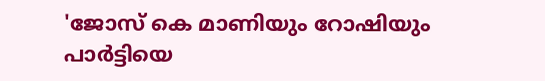'ജോസ് കെ മാണിയും റോഷിയും പാർട്ടിയെ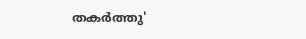തകർത്തു'